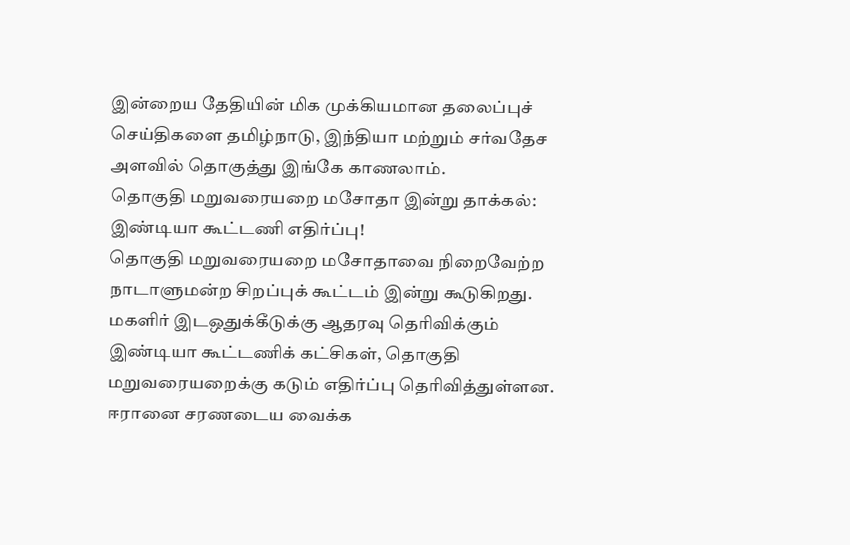இன்றைய தேதியின் மிக முக்கியமான தலைப்புச் செய்திகளை தமிழ்நாடு, இந்தியா மற்றும் சர்வதேச அளவில் தொகுத்து இங்கே காணலாம்.
தொகுதி மறுவரையறை மசோதா இன்று தாக்கல்: இண்டியா கூட்டணி எதிர்ப்பு!
தொகுதி மறுவரையறை மசோதாவை நிறைவேற்ற நாடாளுமன்ற சிறப்புக் கூட்டம் இன்று கூடுகிறது. மகளிர் இடஒதுக்கீடுக்கு ஆதரவு தெரிவிக்கும் இண்டியா கூட்டணிக் கட்சிகள், தொகுதி மறுவரையறைக்கு கடும் எதிர்ப்பு தெரிவித்துள்ளன.
ஈரானை சரணடைய வைக்க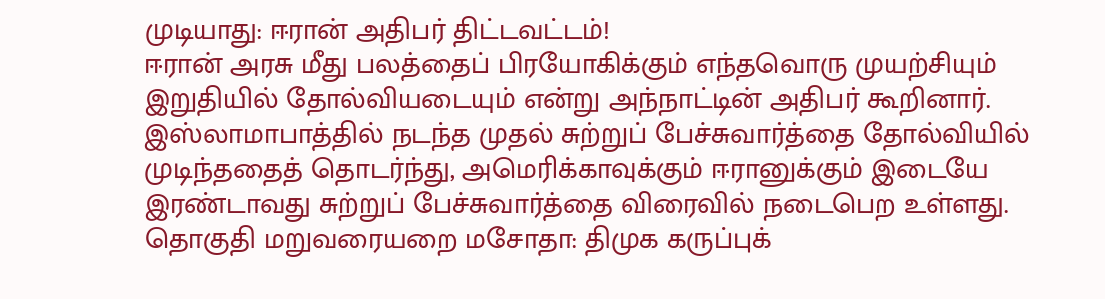முடியாது: ஈரான் அதிபர் திட்டவட்டம்!
ஈரான் அரசு மீது பலத்தைப் பிரயோகிக்கும் எந்தவொரு முயற்சியும் இறுதியில் தோல்வியடையும் என்று அந்நாட்டின் அதிபர் கூறினார். இஸ்லாமாபாத்தில் நடந்த முதல் சுற்றுப் பேச்சுவார்த்தை தோல்வியில் முடிந்ததைத் தொடர்ந்து, அமெரிக்காவுக்கும் ஈரானுக்கும் இடையே இரண்டாவது சுற்றுப் பேச்சுவார்த்தை விரைவில் நடைபெற உள்ளது.
தொகுதி மறுவரையறை மசோதா: திமுக கருப்புக்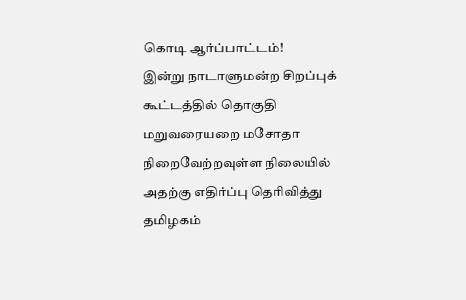கொடி ஆர்ப்பாட்டம்!
இன்று நாடாளுமன்ற சிறப்புக் கூட்டத்தில் தொகுதி மறுவரையறை மசோதா நிறைவேற்றவுள்ள நிலையில் அதற்கு எதிர்ப்பு தெரிவித்து தமிழகம்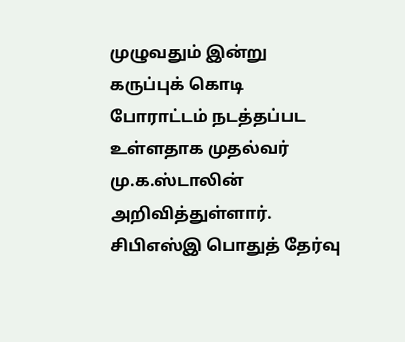முழுவதும் இன்று கருப்புக் கொடி போராட்டம் நடத்தப்பட உள்ளதாக முதல்வர் மு.க.ஸ்டாலின் அறிவித்துள்ளார்.
சிபிஎஸ்இ பொதுத் தேர்வு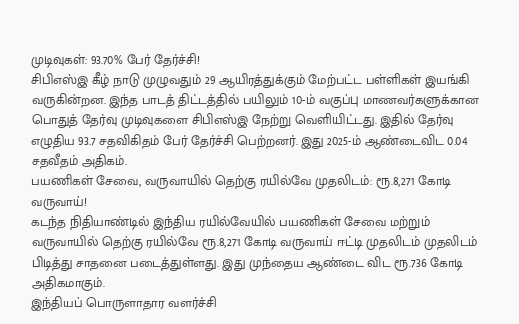முடிவுகள்: 93.70% பேர் தேர்ச்சி!
சிபிஎஸ்இ கீழ் நாடு முழுவதும் 29 ஆயிரத்துக்கும் மேற்பட்ட பள்ளிகள் இயங்கி வருகின்றன. இந்த பாடத் திட்டத்தில் பயிலும் 10-ம் வகுப்பு மாணவர்களுக்கான பொதுத் தேர்வு முடிவுகளை சிபிஎஸ்இ நேற்று வெளியிட்டது. இதில் தேர்வு எழுதிய 93.7 சதவிகிதம் பேர் தேர்ச்சி பெற்றனர். இது 2025-ம் ஆண்டைவிட 0.04 சதவீதம் அதிகம்.
பயணிகள் சேவை, வருவாயில் தெற்கு ரயில்வே முதலிடம்: ரூ.8,271 கோடி வருவாய்!
கடந்த நிதியாண்டில் இந்திய ரயில்வேயில் பயணிகள் சேவை மற்றும் வருவாயில் தெற்கு ரயில்வே ரூ.8,271 கோடி வருவாய் ஈட்டி முதலிடம் முதலிடம் பிடித்து சாதனை படைத்துள்ளது. இது முந்தைய ஆண்டை விட ரூ.736 கோடி அதிகமாகும்.
இந்தியப் பொருளாதார வளர்ச்சி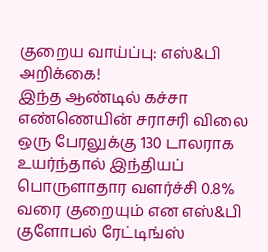குறைய வாய்ப்பு: எஸ்&பி அறிக்கை!
இந்த ஆண்டில் கச்சா எண்ணெயின் சராசரி விலை ஒரு பேரலுக்கு 130 டாலராக உயர்ந்தால் இந்தியப் பொருளாதார வளர்ச்சி 0.8% வரை குறையும் என எஸ்&பி குளோபல் ரேட்டிங்ஸ்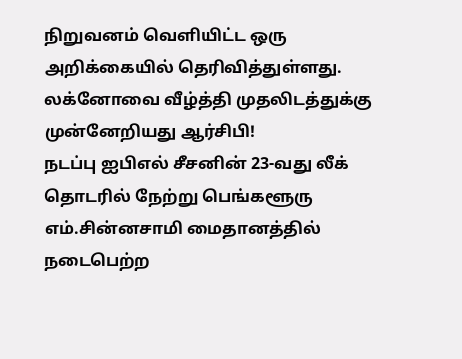நிறுவனம் வெளியிட்ட ஒரு அறிக்கையில் தெரிவித்துள்ளது.
லக்னோவை வீழ்த்தி முதலிடத்துக்கு முன்னேறியது ஆர்சிபி!
நடப்பு ஐபிஎல் சீசனின் 23-வது லீக் தொடரில் நேற்று பெங்களூரு எம்.சின்னசாமி மைதானத்தில் நடைபெற்ற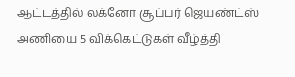ஆட்டத்தில் லக்னோ சூப்பர் ஜெயண்ட்ஸ் அணியை 5 விக்கெட்டுகள் வீழ்த்தி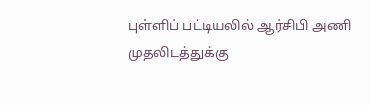புள்ளிப் பட்டியலில் ஆர்சிபி அணி முதலிடத்துக்கு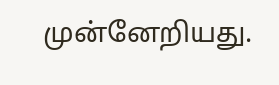முன்னேறியது.